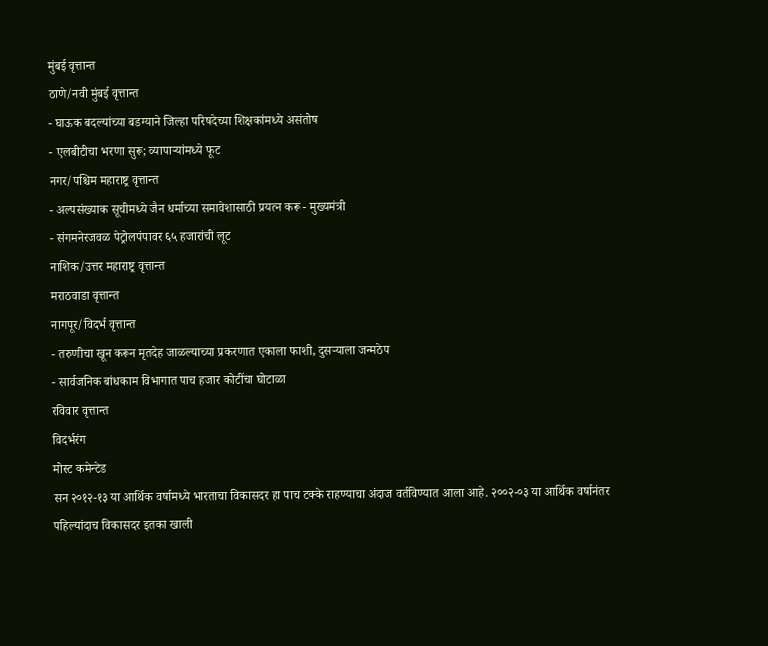मुंबई वृत्तान्त
ठाणे/नवी मुंबई वृत्तान्त
- घाऊक बदल्यांच्या बडग्याने जिल्हा परिषदेच्या शिक्षकांमध्ये असंतोष
- एलबीटीचा भरणा सुरू; व्यापाऱ्यांमध्ये फूट
नगर/पश्चिम महाराष्ट्र वृत्तान्त
- अल्पसंख्याक सूचीमध्ये जैन धर्माच्या समावेशासाठी प्रयत्न करू - मुख्यमंत्री
- संगमनेरजवळ पेट्रोलपंपावर ६५ हजारांची लूट
नाशिक/उत्तर महाराष्ट्र वृत्तान्त
मराठवाडा वृत्तान्त
नागपूर/विदर्भ वृत्तान्त
- तरुणीचा खून करून मृतदेह जाळल्याच्या प्रकरणात एकाला फाशी, दुसऱ्याला जन्मठेप
- सार्वजनिक बांधकाम विभागात पाच हजार कोटींचा घोटाळा
रविवार वृत्तान्त
विदर्भरंग
मोस्ट कमेन्टेड
सन २०१२-१३ या आर्थिक वर्षामध्ये भारताचा विकासदर हा पाच टक्के राहण्याचा अंदाज वर्तविण्यात आला आहे. २००२-०३ या आर्थिक वर्षानंतर पहिल्यांदाच विकासदर इतका खाली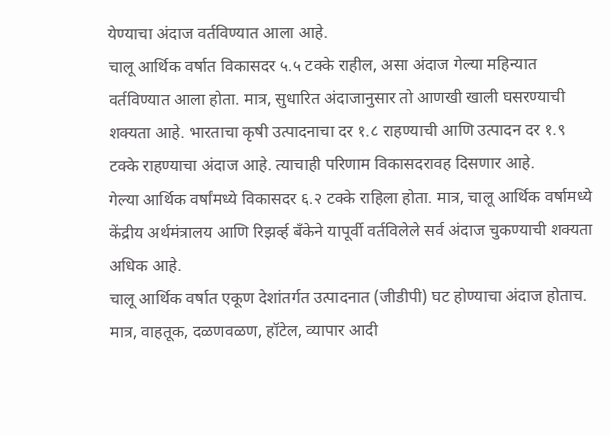येण्याचा अंदाज वर्तविण्यात आला आहे.
चालू आर्थिक वर्षात विकासदर ५.५ टक्के राहील, असा अंदाज गेल्या महिन्यात वर्तविण्यात आला होता. मात्र, सुधारित अंदाजानुसार तो आणखी खाली घसरण्याची शक्यता आहे. भारताचा कृषी उत्पादनाचा दर १.८ राहण्याची आणि उत्पादन दर १.९ टक्के राहण्याचा अंदाज आहे. त्याचाही परिणाम विकासदरावह दिसणार आहे.
गेल्या आर्थिक वर्षांमध्ये विकासदर ६.२ टक्के राहिला होता. मात्र, चालू आर्थिक वर्षामध्ये केंद्रीय अर्थमंत्रालय आणि रिझर्व्ह बॅंकेने यापूर्वी वर्तविलेले सर्व अंदाज चुकण्याची शक्यता अधिक आहे.
चालू आर्थिक वर्षात एकूण देशांतर्गत उत्पादनात (जीडीपी) घट होण्याचा अंदाज होताच. मात्र, वाहतूक, दळणवळण, हॉटेल, व्यापार आदी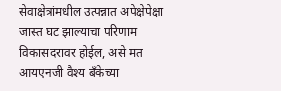सेवाक्षेत्रांमधील उत्पन्नात अपेक्षेपेक्षा जास्त घट झाल्याचा परिणाम विकासदरावर होईल, असे मत आयएनजी वैश्य बॅंकेच्या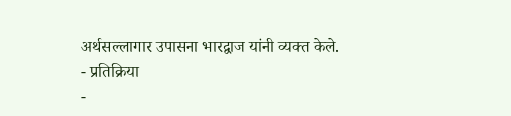अर्थसल्लागार उपासना भारद्वाज यांनी व्यक्त केले.
- प्रतिक्रिया
-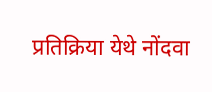प्रतिक्रिया येथे नोंदवा